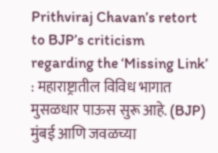Prithviraj Chavan’s retort to BJP’s criticism regarding the ‘Missing Link’ : महाराष्ट्रातील विविध भागात मुसळधार पाऊस सुरू आहे. (BJP) मुंबई आणि जवळच्या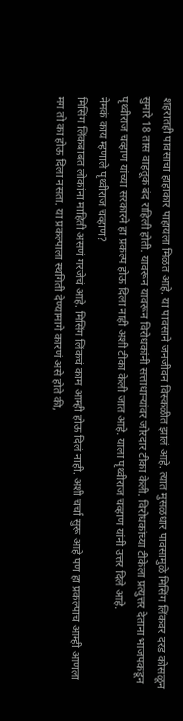शहरातही पावसाचा हाहाकार पाहायला मिळत आहे. या पावसाने जनजीवन विस्कळीत झालं आहे. त्यात मुसळधार पावसामुळे मिसिंग लिंकवर दरड कोसळून सुमारे 18 तास वाहतूक बंद राहिली होती. यावरून यावरून विरोधकांनी सत्ताधाऱ्यांवर जोरदार टीका केली. विरोधकांच्या टीकेला प्रत्युत्तर देताना भाजपकडून पृथ्वीराज चव्हाण यांच्या सरकारने हा प्रकल्प होऊ दिला नाही अशी टीका केली जात आहे. याला पृथ्वीराज चव्हाण यांनी उत्तर दिले आहे.
नेमकं काय म्हणाले पृथ्वीराज चव्हाण?
मिसिंग लिंकबाबत लोकांना माहिती असणं गरजेचं आहे. मिसिंग लिंकचं काम आम्ही होऊ दिलं नाही. अशी चर्चा सुरू आहे पण हा प्रकल्पाच आम्ही आणला मग तो का होऊ दिला नसता. या प्रकल्पाला स्थगिती देण्यामागे कारणं असे होते की,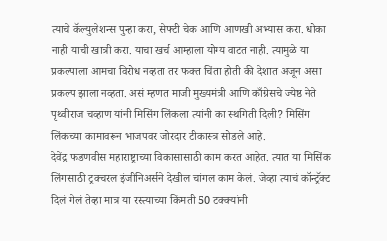त्याचे कॅल्युलेशन्स पुन्हा करा, सेफ्टी चेक आणि आणखी अभ्यास करा. धोका नाही याची खात्री करा. याचा खर्च आम्हाला योग्य वाटत नाही. त्यामुळे या प्रकल्पाला आमचा विरोध नव्हता तर फक्त चिंता होती की देशात अजून असा प्रकल्प झाला नव्हता. असं म्हणत माजी मुख्यमंत्री आणि काँग्रेसचे ज्येष्ठ नेते पृथ्वीराज चव्हाण यांनी मिसिंग लिंकला त्यांनी का स्थगिती दिली? मिसिंग लिंकच्या कामावरून भाजपवर जोरदार टीकास्त्र सोडले आहे.
देवेंद्र फडणवीस महाराष्ट्राच्या विकासासाठी काम करत आहेत. त्यात या मिसिंक लिंगसाठी ट्रक्चरल इंजीनिअर्सने देखील चांगल काम केलं. जेव्हा त्याचं कॉन्ट्रॅक्ट दिलं गेलं तेव्हा मात्र या रस्त्याच्या किंमती 50 टक्क्यांनी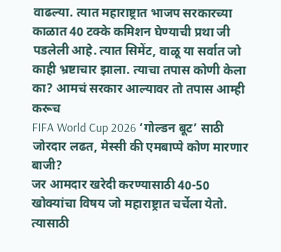वाढल्या. त्यात महाराष्ट्रात भाजप सरकारच्या काळात 40 टक्के कमिशन घेण्याची प्रथा जी पडलेली आहे. त्यात सिमेंट, वाळू या सर्वात जो काही भ्रष्टाचार झाला. त्याचा तपास कोणी केला का? आमचं सरकार आल्यावर तो तपास आम्ही करूच
FIFA World Cup 2026 ‘गोल्डन बूट’ साठी जोरदार लढत, मेस्सी की एमबाप्पे कोण मारणार बाजी?
जर आमदार खरेदी करण्यासाठी 40-50 खोक्यांचा विषय जो महाराष्ट्रात चर्चेला येतो. त्यासाठी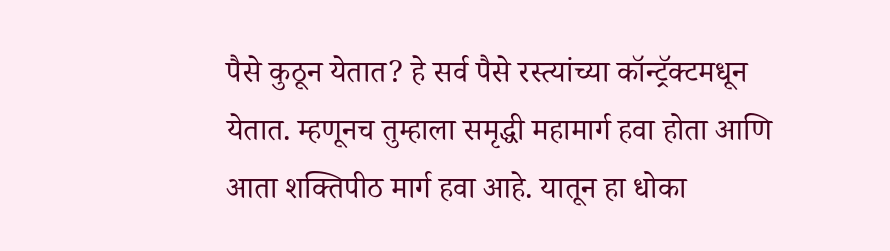पैसे कुठून येतात? हे सर्व पैसे रस्त्यांच्या कॉन्ट्रॅक्टमधून येतात. म्हणूनच तुम्हाला समृद्धी महामार्ग हवा होता आणि आता शक्तिपीठ मार्ग हवा आहे. यातून हा धोका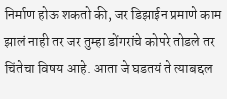निर्माण होऊ शकतो की, जर डिझाईन प्रमाणे काम झालं नाही तर जर तुम्हा डोंगरांचे कोपरे तोडले तर चिंतेचा विषय आहे. आता जे घडतयं ते त्याबद्दल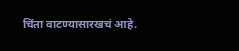चिंता वाटण्यासारखचं आहे.